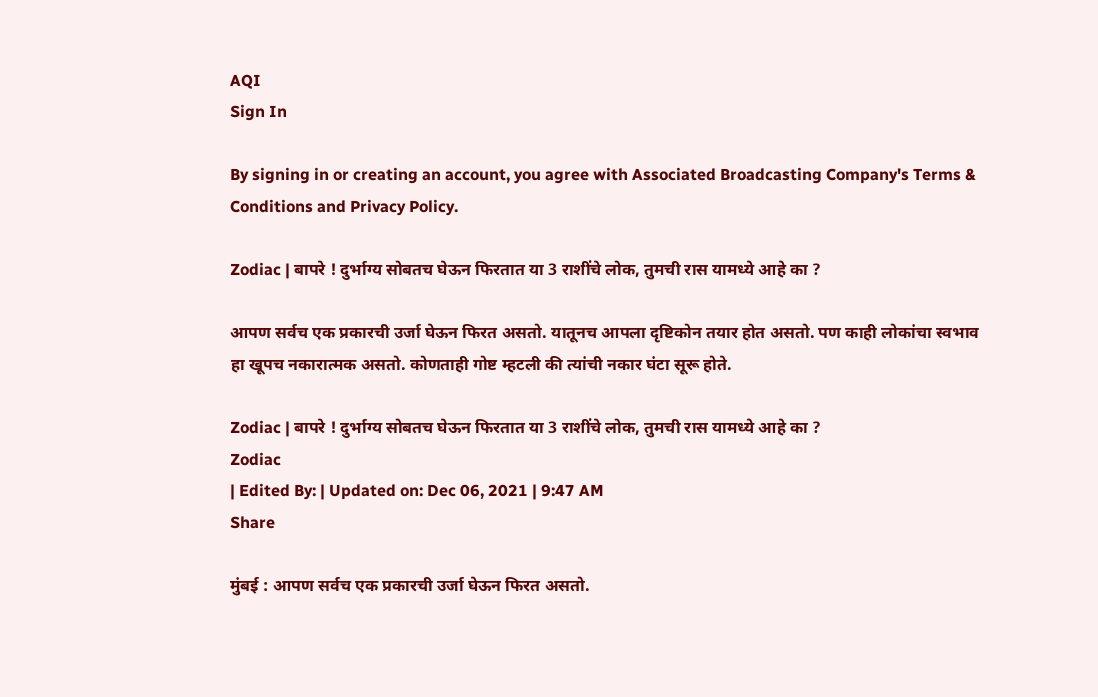AQI
Sign In

By signing in or creating an account, you agree with Associated Broadcasting Company's Terms & Conditions and Privacy Policy.

Zodiac | बापरे ! दुर्भाग्य सोबतच घेऊन फिरतात या 3 राशींचे लोक, तुमची रास यामध्ये आहे का ?

आपण सर्वच एक प्रकारची उर्जा घेऊन फिरत असतो. यातूनच आपला दृष्टिकोन तयार होत असतो. पण काही लोकांचा स्वभाव हा खूपच नकारात्मक असतो. कोणताही गोष्ट म्हटली की त्यांची नकार घंटा सूरू होते.

Zodiac | बापरे ! दुर्भाग्य सोबतच घेऊन फिरतात या 3 राशींचे लोक, तुमची रास यामध्ये आहे का ?
Zodiac
| Edited By: | Updated on: Dec 06, 2021 | 9:47 AM
Share

मुंबई : आपण सर्वच एक प्रकारची उर्जा घेऊन फिरत असतो.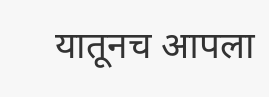यातूनच आपला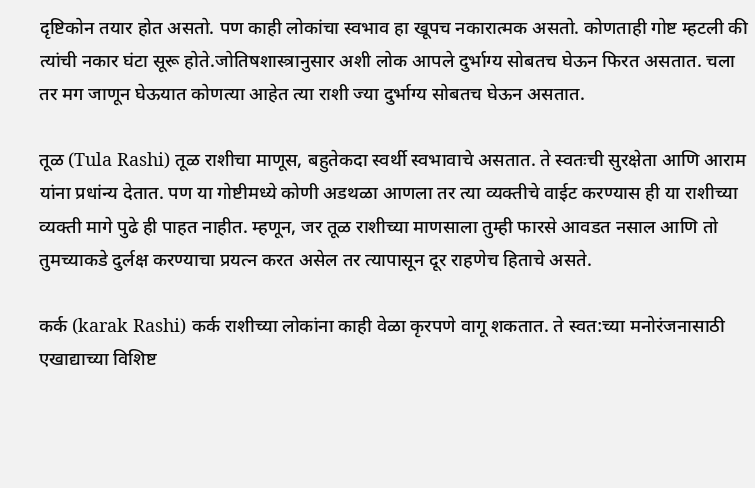दृष्टिकोन तयार होत असतो. पण काही लोकांचा स्वभाव हा खूपच नकारात्मक असतो. कोणताही गोष्ट म्हटली की त्यांची नकार घंटा सूरू होते.जोतिषशास्त्रानुसार अशी लोक आपले दुर्भाग्य सोबतच घेऊन फिरत असतात. चला तर मग जाणून घेऊयात कोणत्या आहेत त्या राशी ज्या दुर्भाग्य सोबतच घेऊन असतात.

तूळ (Tula Rashi) तूळ राशीचा माणूस, बहुतेकदा स्वर्थी स्वभावाचे असतात. ते स्वतःची सुरक्षेता आणि आराम यांना प्रधांन्य देतात. पण या गोष्टीमध्ये कोणी अडथळा आणला तर त्या व्यक्तीचे वाईट करण्यास ही या राशीच्या व्यक्ती मागे पुढे ही पाहत नाहीत. म्हणून, जर तूळ राशीच्या माणसाला तुम्ही फारसे आवडत नसाल आणि तो तुमच्याकडे दुर्लक्ष करण्याचा प्रयत्न करत असेल तर त्यापासून दूर राहणेच हिताचे असते.

कर्क (karak Rashi) कर्क राशीच्या लोकांना काही वेळा कृरपणे वागू शकतात. ते स्वत:च्या मनोरंजनासाठी एखाद्याच्या विशिष्ट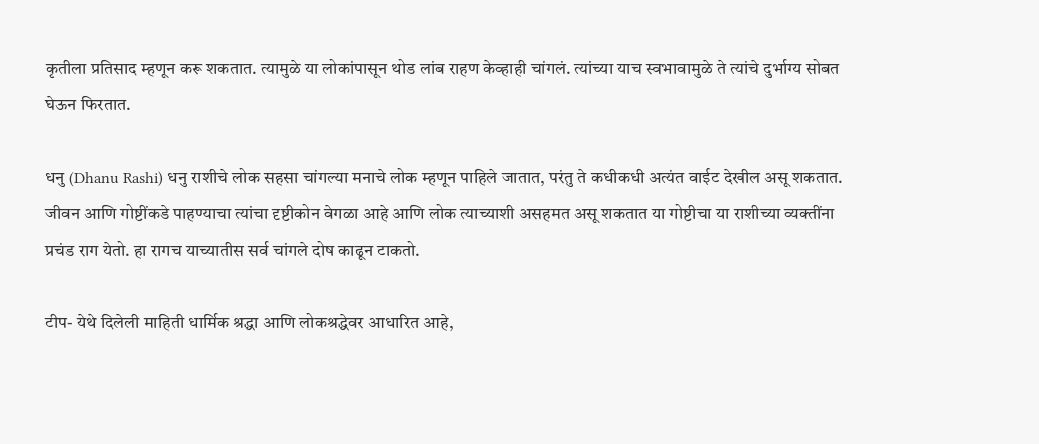कृतीला प्रतिसाद म्हणून करू शकतात. त्यामुळे या लोकांपासून थोड लांब राहण केव्हाही चांगलं. त्यांच्या याच स्वभावामुळे ते त्यांचे दुर्भाग्य सोबत घेऊन फिरतात.

धनु (Dhanu Rashi) धनु राशीचे लोक सहसा चांगल्या मनाचे लोक म्हणून पाहिले जातात, परंतु ते कधीकधी अत्यंत वाईट देखील असू शकतात. जीवन आणि गोष्टींकडे पाहण्याचा त्यांचा दृष्टीकोन वेगळा आहे आणि लोक त्याच्याशी असहमत असू शकतात या गोष्टीचा या राशीच्या व्यक्तींना प्रचंड राग येतो. हा रागच याच्यातीस सर्व चांगले दोष काढून टाकतो.

टीप- येथे दिलेली माहिती धार्मिक श्रद्धा आणि लोकश्रद्धेवर आधारित आहे,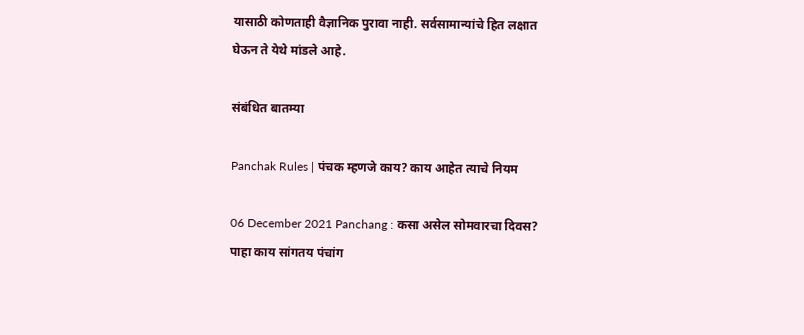यासाठी कोणताही वैज्ञानिक पुरावा नाही. सर्वसामान्यांचे हित लक्षात घेऊन ते येथे मांडले आहे.

संबंधित बातम्या

Panchak Rules | पंचक म्हणजे काय? काय आहेत त्याचे नियम

06 December 2021 Panchang : कसा असेल सोमवारचा दिवस? पाहा काय सांगतय पंचांग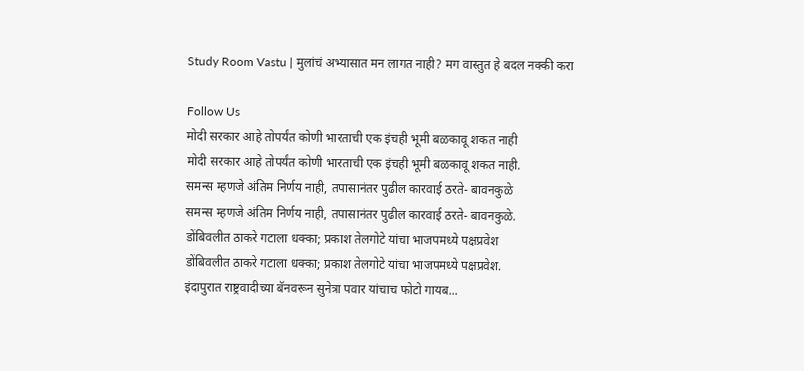Study Room Vastu | मुलांचं अभ्यासात मन लागत नाही? मग वास्तुत हे बदल नक्की करा

Follow Us
मोदी सरकार आहे तोपर्यंत कोणी भारताची एक इंचही भूमी बळकावू शकत नाही
मोदी सरकार आहे तोपर्यंत कोणी भारताची एक इंचही भूमी बळकावू शकत नाही.
समन्स म्हणजे अंतिम निर्णय नाही, तपासानंतर पुढील कारवाई ठरते- बावनकुळे
समन्स म्हणजे अंतिम निर्णय नाही, तपासानंतर पुढील कारवाई ठरते- बावनकुळे.
डोंबिवलीत ठाकरे गटाला धक्का; प्रकाश तेलगोटे यांचा भाजपमध्ये पक्षप्रवेश
डोंबिवलीत ठाकरे गटाला धक्का; प्रकाश तेलगोटे यांचा भाजपमध्ये पक्षप्रवेश.
इंदापुरात राष्ट्रवादीच्या बॅनवरून सुनेत्रा पवार यांचाच फोटो गायब...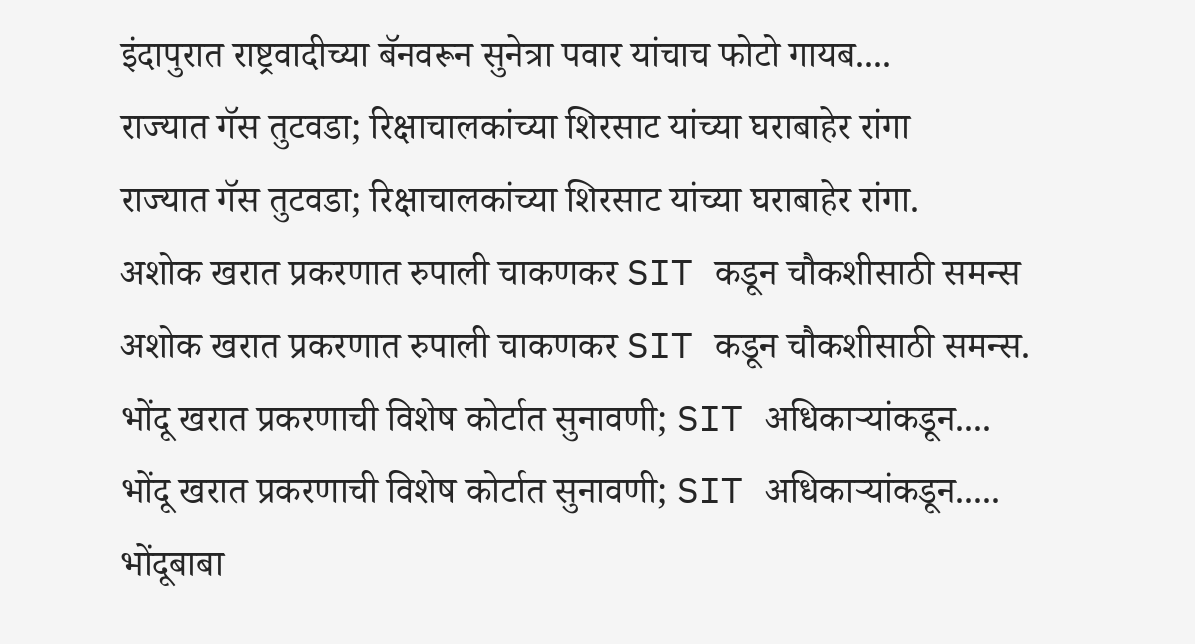इंदापुरात राष्ट्रवादीच्या बॅनवरून सुनेत्रा पवार यांचाच फोटो गायब....
राज्यात गॅस तुटवडा; रिक्षाचालकांच्या शिरसाट यांच्या घराबाहेर रांगा
राज्यात गॅस तुटवडा; रिक्षाचालकांच्या शिरसाट यांच्या घराबाहेर रांगा.
अशोक खरात प्रकरणात रुपाली चाकणकर SIT कडून चौकशीसाठी समन्स
अशोक खरात प्रकरणात रुपाली चाकणकर SIT कडून चौकशीसाठी समन्स.
भोंदू खरात प्रकरणाची विशेष कोर्टात सुनावणी; SIT अधिकाऱ्यांकडून....
भोंदू खरात प्रकरणाची विशेष कोर्टात सुनावणी; SIT अधिकाऱ्यांकडून.....
भोंदूबाबा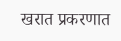खरात प्रकरणात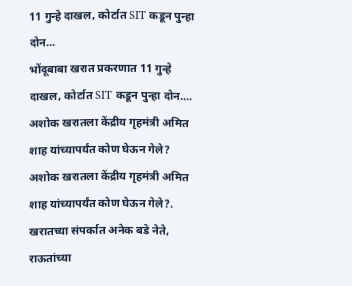11 गुन्हे दाखल, कोर्टात SIT कडून पुन्हा दोन...
भोंदूबाबा खरात प्रकरणात 11 गुन्हे दाखल, कोर्टात SIT कडून पुन्हा दोन....
अशोक खरातला केंद्रीय गृहमंत्री अमित शाह यांच्यापर्यंत कोण घेऊन गेले?
अशोक खरातला केंद्रीय गृहमंत्री अमित शाह यांच्यापर्यंत कोण घेऊन गेले?.
खरातच्या संपर्कात अनेक बडे नेते, राऊतांच्या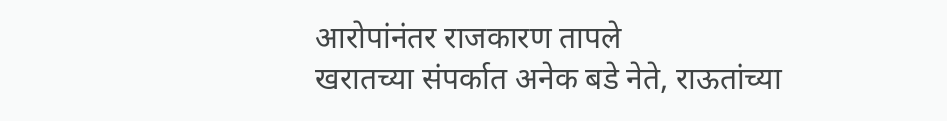आरोपांनंतर राजकारण तापले
खरातच्या संपर्कात अनेक बडे नेते, राऊतांच्या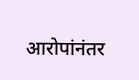आरोपांनंतर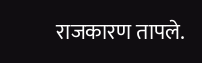राजकारण तापले.